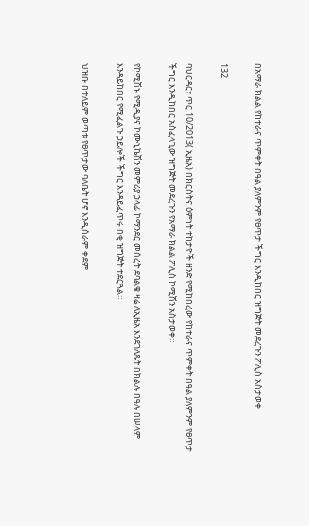በአማራ ክልል የከተራና ጥምቀት በዓል ያለምንም የፀጥታ ችግር እንዲከበር ዝግጅት መደረጉን ፖሊስ አስታወቀ

132

ባህርዳር፣ ጥር 10/2013( ኢዜአ) በክርስትና ዕምነት ተከታዮች ዘንድ የሚከበረው የከተራና ጥምቀት በዓል ያለምንም የፀጥታ ችግር እንዲከበር አስፈላጊው ዝግጅት መደረጉን የአማራ ክልል ፖሊስ ኮሚሽን አስታወቀ።

የኮሚሽኑ የሚዲያና ኮሙኒኬሽን መምሪያ ኃላፊ ኮማንደር መሰረት ደባልቄ ዛሬ ለኢዜአ እንደገለጹት በክልሉ በዓሉ በሠላም እንዳይከበር የሚፈልጉ ኃይሎች ችግር እንዳይፈጥሩ በቂ ዝግጅት ተደርጓል።

ህዝቡ በተለይም ወጣቱ የፀጥታው ባለቤት ሆኖ እንዲሰራም ቀደም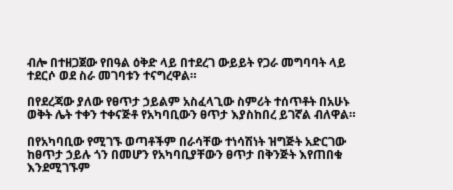ብሎ በተዘጋጀው የበዓል ዕቅድ ላይ በተደረገ ውይይት የጋራ መግባባት ላይ ተደርሶ ወደ ስራ መገባቱን ተናግረዋል።

በየደረጃው ያለው የፀጥታ ኃይልም አስፈላጊው ስምሪት ተሰጥቶት በአሁኑ ወቅት ሌት ተቀን ተቀናጅቶ የአካባቢውን ፀጥታ እያስከበረ ይገኛል ብለዋል።

በየአካባቢው የሚገኙ ወጣቶችም በራሳቸው ተነሳሽነት ዝግጅት አድርገው ከፀጥታ ኃይሉ ጎን በመሆን የአካባቢያቸውን ፀጥታ በቅንጅት እየጠበቁ እንደሚገኙም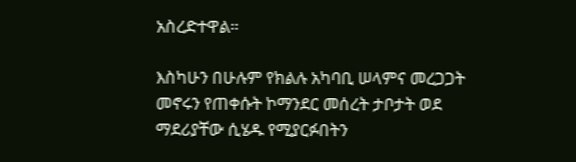አስረድተዋል።

እስካሁን በሁሉም የክልሉ አካባቢ ሠላምና መረጋጋት መኖሩን የጠቀሱት ኮማንደር መሰረት ታቦታት ወደ ማደሪያቸው ሲሄዱ የሚያርፉበትን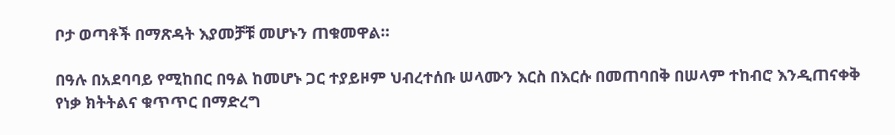ቦታ ወጣቶች በማጽዳት እያመቻቹ መሆኑን ጠቁመዋል።

በዓሉ በአደባባይ የሚከበር በዓል ከመሆኑ ጋር ተያይዞም ህብረተሰቡ ሠላሙን እርስ በእርሱ በመጠባበቅ በሠላም ተከብሮ እንዲጠናቀቅ የነቃ ክትትልና ቁጥጥር በማድረግ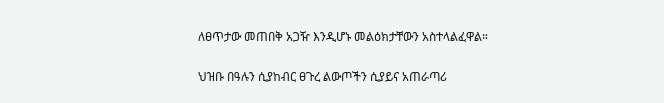ለፀጥታው መጠበቅ አጋዥ እንዲሆኑ መልዕክታቸውን አስተላልፈዋል።

ህዝቡ በዓሉን ሲያከብር ፀጉረ ልውጦችን ሲያይና አጠራጣሪ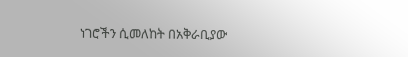ነገሮችን ሲመለከት በአቅራቢያው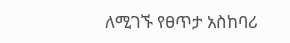ለሚገኙ የፀጥታ አስከባሪ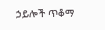ኃይሎች ጥቆማ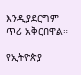እንዲያደርግም ጥሪ አቅርበዋል።

የኢትዮጵያ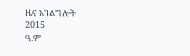ዜና አገልግሎት
2015
ዓ.ም